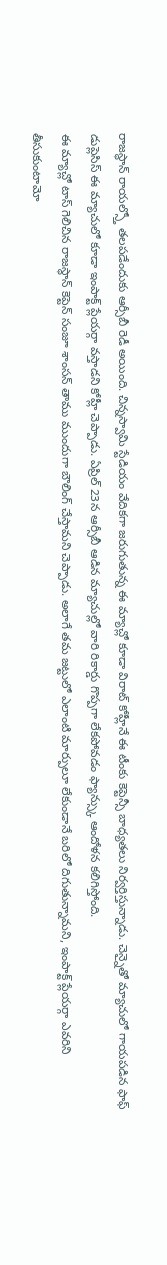రాజస్థాన్ రాయల్స్తో తలపడేందుకు ఆర్సీబీ రెడీ అయింది. చిన్నస్వామి స్టేడియం వేదికగా జరుగుతున్న ఈ మ్యాచ్లో కూడా విరాట్ కోహ్లీనే ఈ టీంకు కెప్టెన్సీ బాధ్యతలు నిర్వర్తిస్తున్నాడు. చెన్నైతో మ్యాచులో గాయపడిన ఫాఫ్ డుప్లెసిస్ ఈ మ్యాచులో కూడా ఇంపాక్ట్ ప్లేయర్గా వస్తాడని కోహ్లీ చెప్పాడు. ఏప్రిల్ 23న ఆర్సీబీ ఆడిన మ్యాచుల్లో వారి రికార్డు గొప్పగా లేకపోవడం ఫ్యాన్స్కు ఆందోళన కలిగిస్తోంది.
ఈ మ్యాచ్లో టాస్ గెలిచిన రాజస్థాన్ కెప్టెన్ సంజూ శాంసన్ తాము ముందుగా బౌలింగ్ చేస్తామని చెప్పాడు. అలాగే తమ జట్టులో ఎలాంటి మార్పులూ లేకుండానే బరిలో దిగుతున్నామని, ఇంపాక్ట్ ప్లేయర్గా ఎవరిని తీసుకుంటామో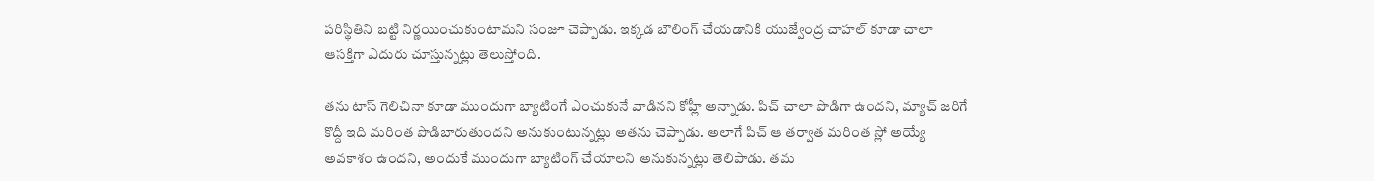పరిస్థితిని బట్టి నిర్ణయించుకుంటామని సంజూ చెప్పాడు. ఇక్కడ బౌలింగ్ చేయడానికి యుజ్వేంద్ర చాహల్ కూడా చాలా ఆసక్తిగా ఎదురు చూస్తున్నట్లు తెలుస్తోంది.

తను టాస్ గెలిచినా కూడా ముందుగా బ్యాటింగే ఎంచుకునే వాడినని కోహ్లీ అన్నాడు. పిచ్ చాలా పొడిగా ఉందని, మ్యాచ్ జరిగే కొద్దీ ఇది మరింత పొడిబారుతుందని అనుకుంటున్నట్లు అతను చెప్పాడు. అలాగే పిచ్ ఆ తర్వాత మరింత స్లో అయ్యే అవకాశం ఉందని, అందుకే ముందుగా బ్యాటింగ్ చేయాలని అనుకున్నట్లు తెలిపాడు. తమ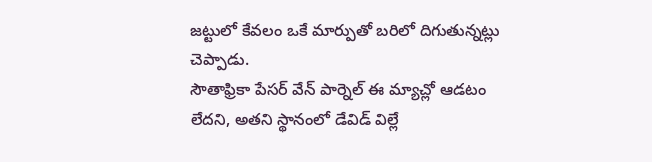జట్టులో కేవలం ఒకే మార్పుతో బరిలో దిగుతున్నట్లు చెప్పాడు.
సౌతాఫ్రికా పేసర్ వేన్ పార్నెల్ ఈ మ్యాచ్లో ఆడటం లేదని, అతని స్థానంలో డేవిడ్ విల్లే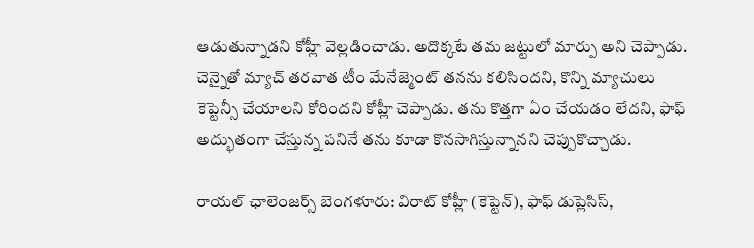ఆడుతున్నాడని కోహ్లీ వెల్లడించాడు. అదొక్కటే తమ జట్టులో మార్పు అని చెప్పాడు. చెన్నైతో మ్యాచ్ తరవాత టీం మేనేజ్మెంట్ తనను కలిసిందని, కొన్ని మ్యాచులు కెప్టెన్సీ చేయాలని కోరిందని కోహ్లీ చెప్పాడు. తను కొత్తగా ఏం చేయడం లేదని, ఫాఫ్ అద్భుతంగా చేస్తున్న పనినే తను కూడా కొనసాగిస్తున్నానని చెప్పుకొచ్చాడు.

రాయల్ ఛాలెంజర్స్ బెంగళూరు: విరాట్ కోహ్లీ (కెప్టెన్), ఫాఫ్ డుప్లెసిస్,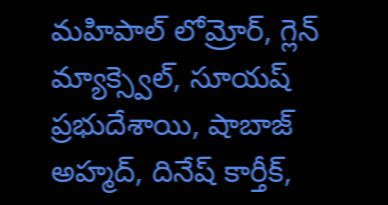మహిపాల్ లోమ్రోర్, గ్లెన్ మ్యాక్స్వెల్, సూయష్ ప్రభుదేశాయి, షాబాజ్ అహ్మద్, దినేష్ కార్తీక్,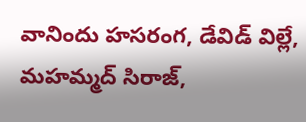వానిందు హసరంగ, డేవిడ్ విల్లే, మహమ్మద్ సిరాజ్,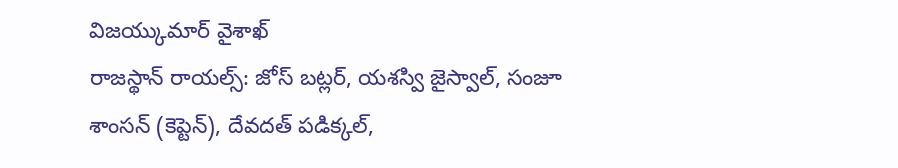విజయ్కుమార్ వైశాఖ్
రాజస్థాన్ రాయల్స్: జోస్ బట్లర్, యశస్వి జైస్వాల్, సంజూ శాంసన్ (కెప్టెన్), దేవదత్ పడిక్కల్,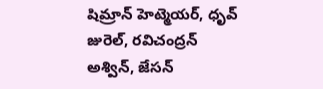షిమ్రాన్ హెట్మెయర్, ధృవ్ జురెల్, రవిచంద్రన్ అశ్విన్, జేసన్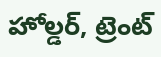హోల్డర్, ట్రెంట్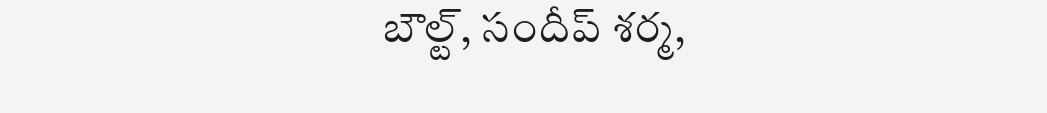బౌల్ట్, సందీప్ శర్మ,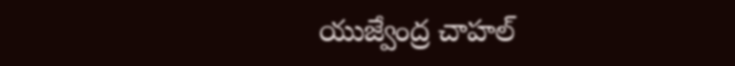యుజ్వేంద్ర చాహల్